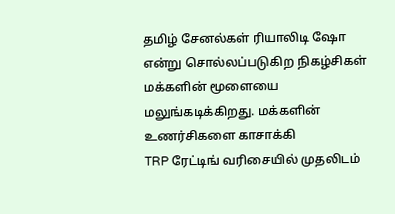தமிழ் சேனல்கள் ரியாலிடி ஷோ என்று சொல்லப்படுகிற நிகழ்சிகள் மக்களின் மூளையை மலுங்கடிக்கிறது. மக்களின் உணர்சிகளை காசாக்கி
TRP ரேட்டிங் வரிசையில் முதலிடம்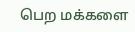பெற மக்களை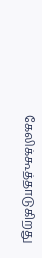கேலிக்கூத்தாடுகிறது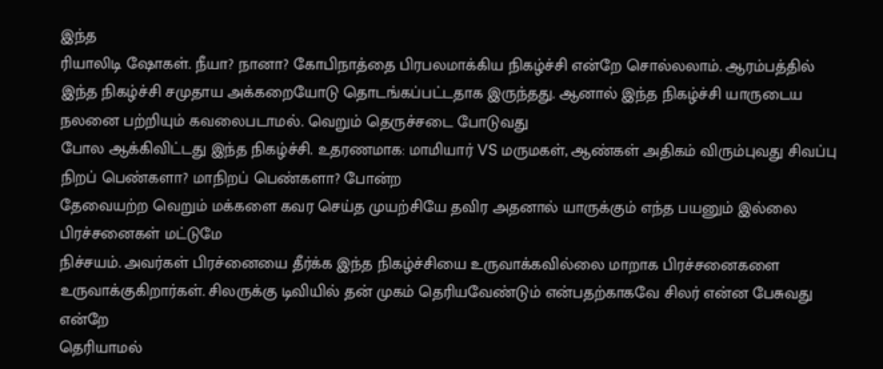இந்த
ரியாலிடி ஷோகள். நீயா? நானா? கோபிநாத்தை பிரபலமாக்கிய நிகழ்ச்சி என்றே சொல்லலாம். ஆரம்பத்தில் இந்த நிகழ்ச்சி சமுதாய அக்கறையோடு தொடங்கப்பட்டதாக இருந்தது. ஆனால் இந்த நிகழ்ச்சி யாருடைய நலனை பற்றியும் கவலைபடாமல். வெறும் தெருச்சடை போடுவது
போல ஆக்கிவிட்டது இந்த நிகழ்ச்சி. உதரணமாக: மாமியார் VS மருமகள், ஆண்கள் அதிகம் விரும்புவது சிவப்பு நிறப் பெண்களா? மாநிறப் பெண்களா? போன்ற
தேவையற்ற வெறும் மக்களை கவர செய்த முயற்சியே தவிர அதனால் யாருக்கும் எந்த பயனும் இல்லை பிரச்சனைகள் மட்டுமே
நிச்சயம். அவர்கள் பிரச்னையை தீர்க்க இந்த நிகழ்ச்சியை உருவாக்கவில்லை மாறாக பிரச்சனைகளை
உருவாக்குகிறார்கள். சிலருக்கு டிவியில் தன் முகம் தெரியவேண்டும் என்பதற்காகவே சிலர் என்ன பேசுவது என்றே
தெரியாமல்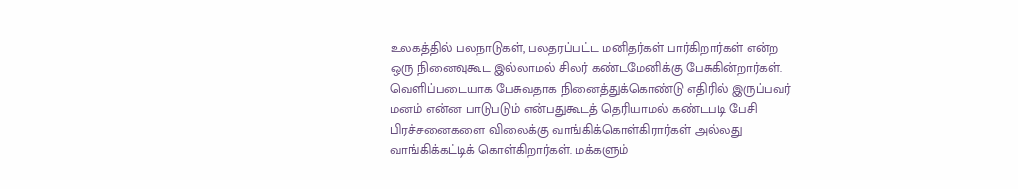உலகத்தில் பலநாடுகள், பலதரப்பட்ட மனிதர்கள் பார்கிறார்கள் என்ற ஒரு நினைவுகூட இல்லாமல் சிலர் கண்டமேனிக்கு பேசுகின்றார்கள். வெளிப்படையாக பேசுவதாக நினைத்துக்கொண்டு எதிரில் இருப்பவர் மனம் என்ன பாடுபடும் என்பதுகூடத் தெரியாமல் கண்டபடி பேசி பிரச்சனைகளை விலைக்கு வாங்கிக்கொள்கிரார்கள் அல்லது வாங்கிக்கட்டிக் கொள்கிறார்கள். மக்களும்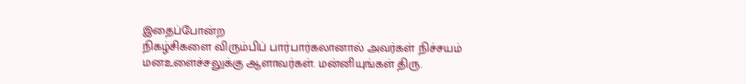இதைப்போன்ற
நிகழ்சிகளை விரும்பிப் பார்பார்கலானால் அவர்கள் நிச்சயம் மனஉளைச்சலுக்கு ஆளாவர்கள். மன்னியுங்கள் திரு.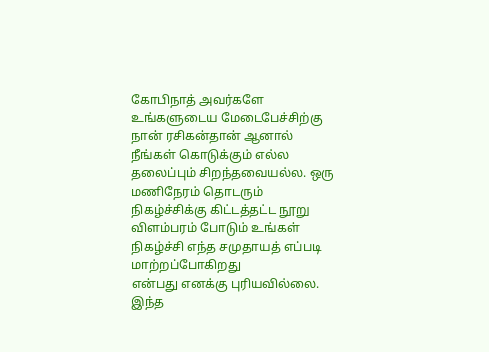கோபிநாத் அவர்களே உங்களுடைய மேடைபேச்சிற்கு நான் ரசிகன்தான் ஆனால் நீங்கள் கொடுக்கும் எல்ல தலைப்பும் சிறந்தவையல்ல. ஒரு மணிநேரம் தொடரும் நிகழ்ச்சிக்கு கிட்டத்தட்ட நூறு விளம்பரம் போடும் உங்கள் நிகழ்ச்சி எந்த சமுதாயத் எப்படி மாற்றப்போகிறது
என்பது எனக்கு புரியவில்லை.
இந்த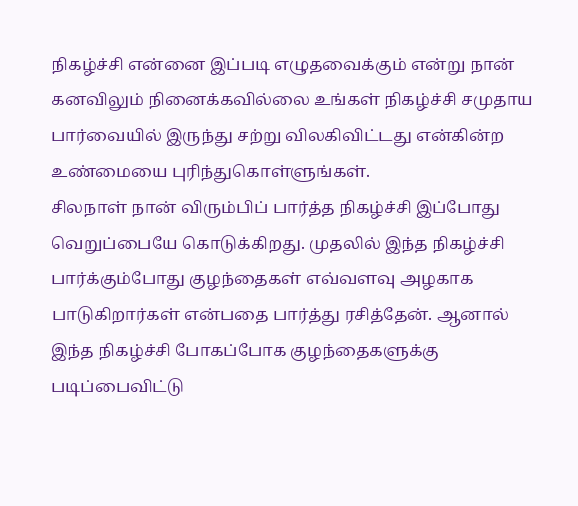நிகழ்ச்சி என்னை இப்படி எழுதவைக்கும் என்று நான் கனவிலும் நினைக்கவில்லை உங்கள் நிகழ்ச்சி சமுதாய பார்வையில் இருந்து சற்று விலகிவிட்டது என்கின்ற உண்மையை புரிந்துகொள்ளுங்கள்.
சிலநாள் நான் விரும்பிப் பார்த்த நிகழ்ச்சி இப்போது வெறுப்பையே கொடுக்கிறது. முதலில் இந்த நிகழ்ச்சி பார்க்கும்போது குழந்தைகள் எவ்வளவு அழகாக பாடுகிறார்கள் என்பதை பார்த்து ரசித்தேன். ஆனால் இந்த நிகழ்ச்சி போகப்போக குழந்தைகளுக்கு படிப்பைவிட்டு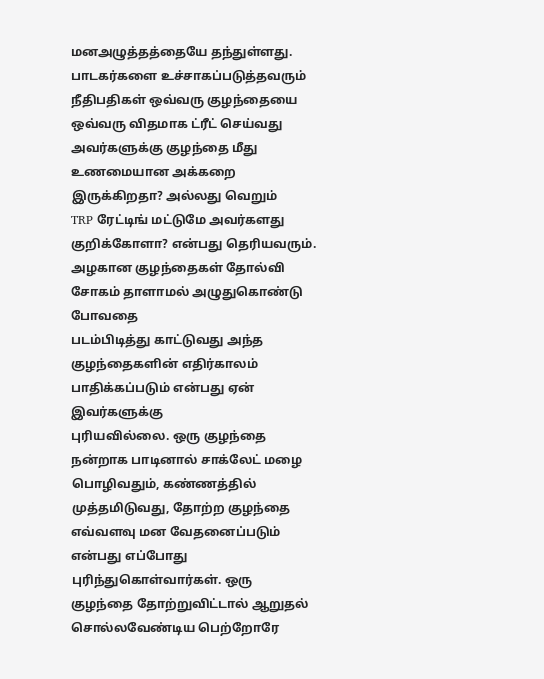மனஅழுத்தத்தையே தந்துள்ளது. பாடகர்களை உச்சாகப்படுத்தவரும் நீதிபதிகள் ஒவ்வரு குழந்தையை ஒவ்வரு விதமாக ட்ரீட் செய்வது
அவர்களுக்கு குழந்தை மீது உணமையான அக்கறை இருக்கிறதா? அல்லது வெறும்
TRP ரேட்டிங் மட்டுமே அவர்களது குறிக்கோளா? என்பது தெரியவரும். அழகான குழந்தைகள் தோல்வி சோகம் தாளாமல் அழுதுகொண்டு போவதை
படம்பிடித்து காட்டுவது அந்த குழந்தைகளின் எதிர்காலம் பாதிக்கப்படும் என்பது ஏன் இவர்களுக்கு
புரியவில்லை. ஒரு குழந்தை நன்றாக பாடினால் சாக்லேட் மழை பொழிவதும், கண்ணத்தில் முத்தமிடுவது, தோற்ற குழந்தை எவ்வளவு மன வேதனைப்படும் என்பது எப்போது புரிந்துகொள்வார்கள். ஒரு குழந்தை தோற்றுவிட்டால் ஆறுதல் சொல்லவேண்டிய பெற்றோரே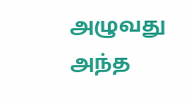அழுவது அந்த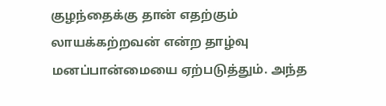குழந்தைக்கு தான் எதற்கும் லாயக்கற்றவன் என்ற தாழ்வு மனப்பான்மையை ஏற்படுத்தும். அந்த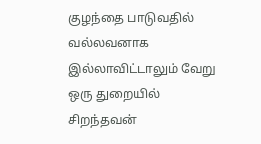குழந்தை பாடுவதில் வல்லவனாக இல்லாவிட்டாலும் வேறு ஒரு துறையில் சிறந்தவன்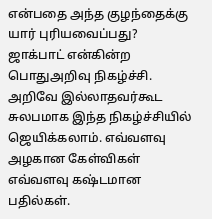என்பதை அந்த குழந்தைக்கு யார் புரியவைப்பது?
ஜாக்பாட் என்கின்ற பொதுஅறிவு நிகழ்ச்சி. அறிவே இல்லாதவர்கூட சுலபமாக இந்த நிகழ்ச்சியில் ஜெயிக்கலாம். எவ்வளவு அழகான கேள்விகள் எவ்வளவு கஷ்டமான பதில்கள்.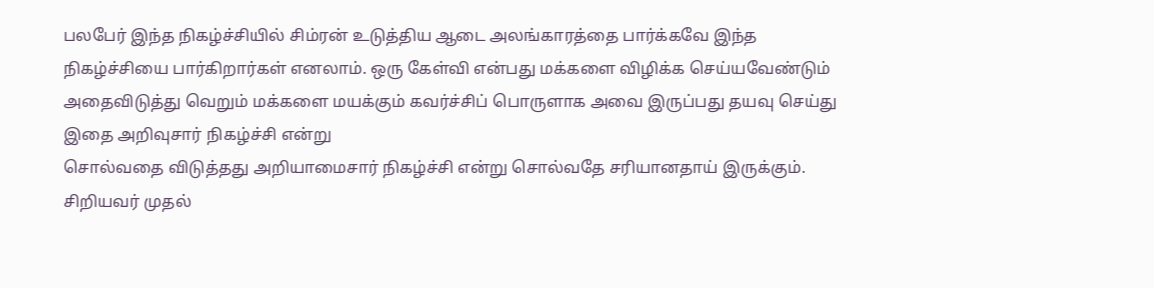பலபேர் இந்த நிகழ்ச்சியில் சிம்ரன் உடுத்திய ஆடை அலங்காரத்தை பார்க்கவே இந்த நிகழ்ச்சியை பார்கிறார்கள் எனலாம். ஒரு கேள்வி என்பது மக்களை விழிக்க செய்யவேண்டும் அதைவிடுத்து வெறும் மக்களை மயக்கும் கவர்ச்சிப் பொருளாக அவை இருப்பது தயவு செய்து இதை அறிவுசார் நிகழ்ச்சி என்று
சொல்வதை விடுத்தது அறியாமைசார் நிகழ்ச்சி என்று சொல்வதே சரியானதாய் இருக்கும்.
சிறியவர் முதல்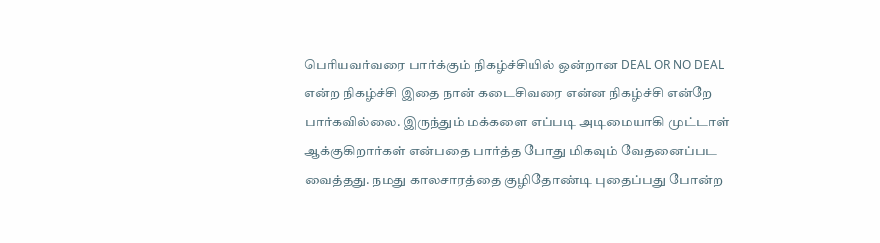பெரியவர்வரை பார்க்கும் நிகழ்ச்சியில் ஒன்றான DEAL OR NO DEAL என்ற நிகழ்ச்சி இதை நான் கடைசிவரை என்ன நிகழ்ச்சி என்றே பார்கவில்லை. இருந்தும் மக்களை எப்படி அடிமையாகி முட்டாள் ஆக்குகிறார்கள் என்பதை பார்த்த போது மிகவும் வேதனைப்பட வைத்தது. நமது காலசாரத்தை குழிதோண்டி புதைப்பது போன்ற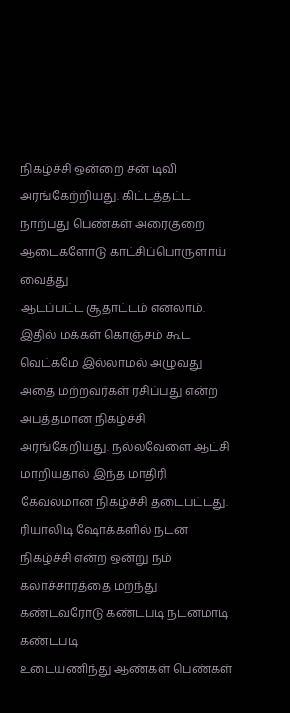நிகழ்ச்சி ஒன்றை சன் டிவி அரங்கேற்றியது. கிட்டத்தட்ட நாற்பது பெண்கள் அரைகுறை ஆடைகளோடு காட்சிப்பொருளாய் வைத்து
ஆடப்பட்ட சூதாட்டம் எனலாம். இதில் மக்கள் கொஞ்சம் கூட வெட்கமே இல்லாமல் அழுவது அதை மற்றவர்கள் ரசிப்பது என்ற அபத்தமான நிகழ்ச்சி அரங்கேறியது. நல்லவேளை ஆட்சி மாறியதால் இந்த மாதிரி
கேவலமான நிகழ்ச்சி தடைபட்டது.
ரியாலிடி ஷோக்களில் நடன நிகழ்ச்சி என்ற ஒன்று நம் கலாச்சாரத்தை மறந்து கண்டவரோடு கண்டபடி நடனமாடி கண்டபடி
உடையணிந்து ஆண்கள் பெண்கள்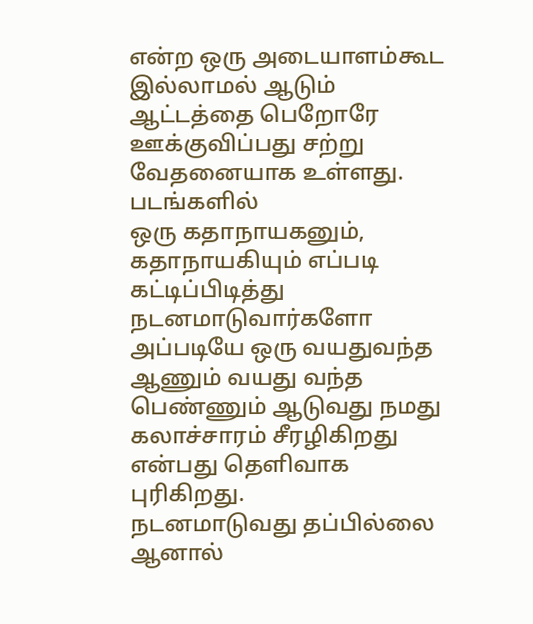என்ற ஒரு அடையாளம்கூட இல்லாமல் ஆடும் ஆட்டத்தை பெறோரே ஊக்குவிப்பது சற்று வேதனையாக உள்ளது. படங்களில்
ஒரு கதாநாயகனும், கதாநாயகியும் எப்படி கட்டிப்பிடித்து நடனமாடுவார்களோ அப்படியே ஒரு வயதுவந்த
ஆணும் வயது வந்த பெண்ணும் ஆடுவது நமது கலாச்சாரம் சீரழிகிறது என்பது தெளிவாக புரிகிறது.
நடனமாடுவது தப்பில்லை ஆனால்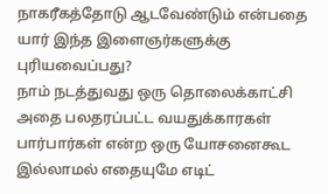நாகரீகத்தோடு ஆடவேண்டும் என்பதை யார் இந்த இளைஞர்களுக்கு புரியவைப்பது?
நாம் நடத்துவது ஒரு தொலைக்காட்சி அதை பலதரப்பட்ட வயதுக்காரகள் பார்பார்கள் என்ற ஒரு யோசனைகூட இல்லாமல் எதையுமே எடிட்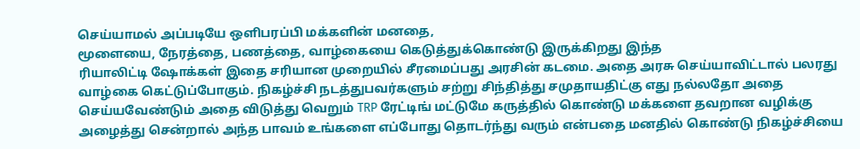செய்யாமல் அப்படியே ஒளிபரப்பி மக்களின் மனதை,
மூளையை, நேரத்தை, பணத்தை, வாழ்கையை கெடுத்துக்கொண்டு இருக்கிறது இந்த
ரியாலிட்டி ஷோக்கள் இதை சரியான முறையில் சீரமைப்பது அரசின் கடமை. அதை அரசு செய்யாவிட்டால் பலரது வாழ்கை கெட்டுப்போகும். நிகழ்ச்சி நடத்துபவர்களும் சற்று சிந்தித்து சமுதாயதிட்கு எது நல்லதோ அதை செய்யவேண்டும் அதை விடுத்து வெறும் TRP ரேட்டிங் மட்டுமே கருத்தில் கொண்டு மக்களை தவறான வழிக்கு அழைத்து சென்றால் அந்த பாவம் உங்களை எப்போது தொடர்ந்து வரும் என்பதை மனதில் கொண்டு நிகழ்ச்சியை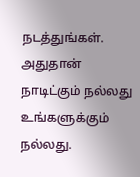நடத்துங்கள். அதுதான் நாடிட்கும் நல்லது உங்களுக்கும் நல்லது.